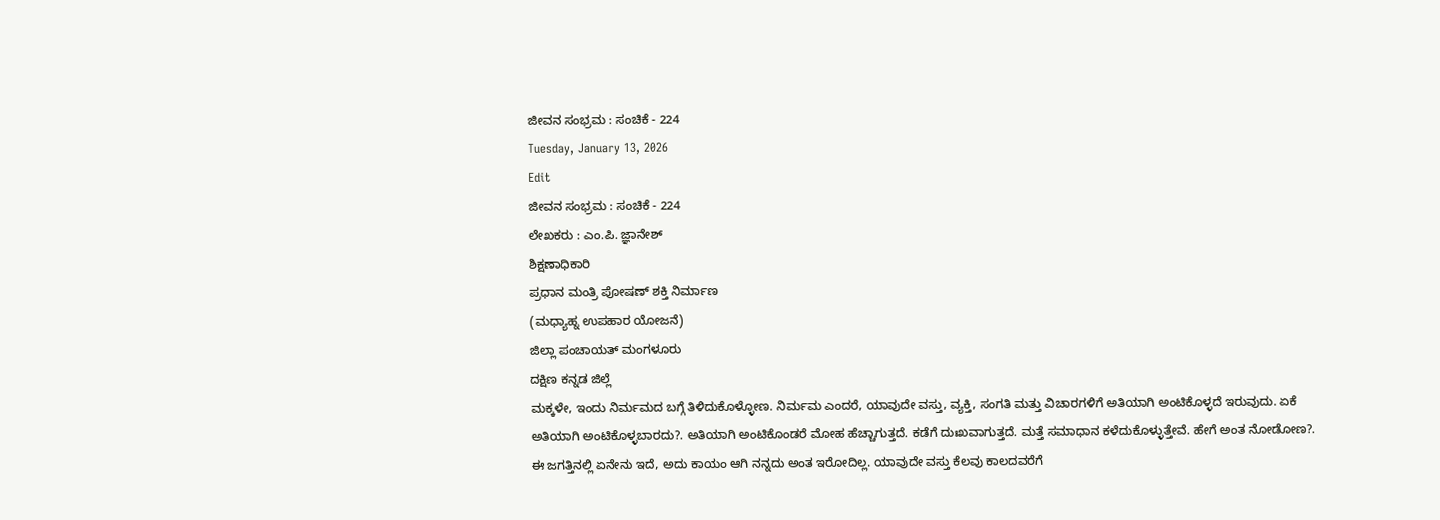ಜೀವನ ಸಂಭ್ರಮ : ಸಂಚಿಕೆ - 224
Tuesday, January 13, 2026
Edit
ಜೀವನ ಸಂಭ್ರಮ : ಸಂಚಿಕೆ - 224
ಲೇಖಕರು : ಎಂ.ಪಿ. ಜ್ಞಾನೇಶ್
ಶಿಕ್ಷಣಾಧಿಕಾರಿ
ಪ್ರಧಾನ ಮಂತ್ರಿ ಪೋಷಣ್ ಶಕ್ತಿ ನಿರ್ಮಾಣ
(ಮಧ್ಯಾಹ್ನ ಉಪಹಾರ ಯೋಜನೆ)
ಜಿಲ್ಲಾ ಪಂಚಾಯತ್ ಮಂಗಳೂರು
ದಕ್ಷಿಣ ಕನ್ನಡ ಜಿಲ್ಲೆ
ಮಕ್ಕಳೇ, ಇಂದು ನಿರ್ಮಮದ ಬಗ್ಗೆ ತಿಳಿದುಕೊಳ್ಳೋಣ. ನಿರ್ಮಮ ಎಂದರೆ, ಯಾವುದೇ ವಸ್ತು, ವ್ಯಕ್ತಿ, ಸಂಗತಿ ಮತ್ತು ವಿಚಾರಗಳಿಗೆ ಅತಿಯಾಗಿ ಅಂಟಿಕೊಳ್ಳದೆ ಇರುವುದು. ಏಕೆ ಅತಿಯಾಗಿ ಅಂಟಿಕೊಳ್ಳಬಾರದು?. ಅತಿಯಾಗಿ ಅಂಟಿಕೊಂಡರೆ ಮೋಹ ಹೆಚ್ಚಾಗುತ್ತದೆ. ಕಡೆಗೆ ದುಃಖವಾಗುತ್ತದೆ. ಮತ್ತೆ ಸಮಾಧಾನ ಕಳೆದುಕೊಳ್ಳುತ್ತೇವೆ. ಹೇಗೆ ಅಂತ ನೋಡೋಣ?.
ಈ ಜಗತ್ತಿನಲ್ಲಿ ಏನೇನು ಇದೆ, ಅದು ಕಾಯಂ ಆಗಿ ನನ್ನದು ಅಂತ ಇರೋದಿಲ್ಲ. ಯಾವುದೇ ವಸ್ತು ಕೆಲವು ಕಾಲದವರೆಗೆ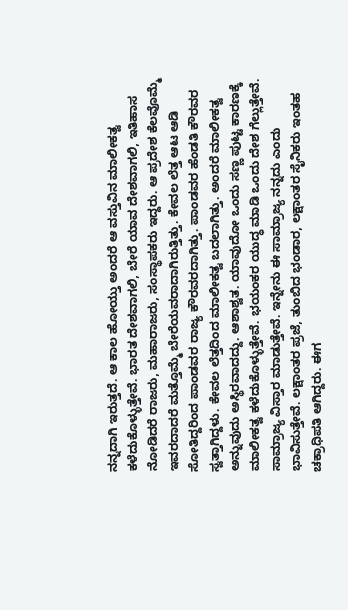ನನ್ನದಾಗಿ ಇರುತ್ತದೆ. ಆ ಕಾಲ ಹೋಯ್ತು ಅಂದರೆ ಆ ವಸ್ತುವಿನ ಮಾಲೀಕತ್ವ ಕಳೆದುಕೊಳ್ಳುತ್ತೇವೆ. ಭಾರತ ದೇಶವಾಗಲಿ, ಬೇರೆ ಯಾವ ದೇಶವಾಗಲಿ, ಇತಿಹಾಸ ನೋಡಿದರೆ ರಾಜರು, ಮಹಾರಾಜರು, ಸಂಸ್ಥಾಪಕರು ಇದ್ದರು. ಆ ಪ್ರದೇಶ ಕೆಲವೊಮ್ಮೆ ಇವರದಾದರೆ ಮತ್ತೊಮ್ಮೆ ಬೇರೆಯವರಾದಾಗಿರುತ್ತಿತ್ತು. ಕೇವಲ ಲೆತ್ತ ಆಟ ಆಡಿ ಸೋತಿದ್ದರಿಂದ ಪಾಂಡವರ ರಾಜ್ಯ ಕೌರವರದಾಗಿತ್ತು. ಪಾಂಡವರ ಹೆಂಡತಿ ಕೌರವರ ಸ್ವತ್ತಾಗಿದ್ದಳು. ಕೇವಲ ಲೆತ್ತದಿಂದ ಮಾಲೀಕತ್ವ ಬದಲಾಗಿತ್ತು. ಅಂದರೆ ಮಾಲೀಕತ್ವ ಅನ್ನುವುದು ಅಸ್ಥಿರವಾದದ್ದು. ಆಶಾಶ್ವತ. ಯಾವುದೋ ಒಂದು ಸಣ್ಣ ಪುಟ್ಟ ಕಾರಣಕ್ಕೆ ಮಾಲೀಕತ್ವ ಕಳೆದುಕೊಳ್ಳುತ್ತೇವೆ. ಭಯಂಕರ ಯುದ್ಧ ಮಾಡಿ ಒಂದು ದೇಶ ಗೆಲ್ಲುತ್ತೇವೆ. ಸಾಮ್ರಾಜ್ಯ ವಿಸ್ತಾರ ಮಾಡುತ್ತೇವೆ. ಇನ್ನೇನು ಈ ಸಾಮ್ರಾಜ್ಯ ನನ್ನದು ಎಂದು ಭಾವಿಸುತ್ತೇವೆ. ಲಕ್ಷಾಂತರ ಪ್ರಜೆ, ತುಂಬಿದ ಭಂಡಾರ, ಲಕ್ಷಾಂತರ ಸೈನಿಕರು ಇಂತಹ ಚಕ್ರಾಧಿಪತಿ ಆಗಿದ್ದರು. ಈಗ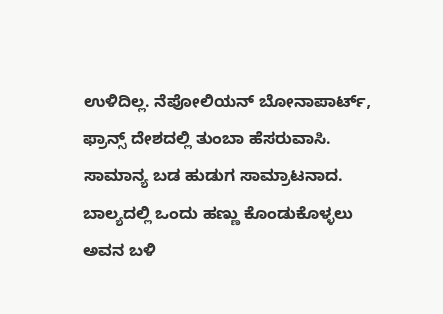ಉಳಿದಿಲ್ಲ. ನೆಪೋಲಿಯನ್ ಬೋನಾಪಾರ್ಟ್, ಫ್ರಾನ್ಸ್ ದೇಶದಲ್ಲಿ ತುಂಬಾ ಹೆಸರುವಾಸಿ. ಸಾಮಾನ್ಯ ಬಡ ಹುಡುಗ ಸಾಮ್ರಾಟನಾದ. ಬಾಲ್ಯದಲ್ಲಿ ಒಂದು ಹಣ್ಣು ಕೊಂಡುಕೊಳ್ಳಲು ಅವನ ಬಳಿ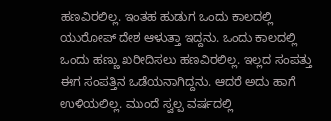ಹಣವಿರಲಿಲ್ಲ. ಇಂತಹ ಹುಡುಗ ಒಂದು ಕಾಲದಲ್ಲಿ ಯುರೋಪ್ ದೇಶ ಆಳುತ್ತಾ ಇದ್ದನು. ಒಂದು ಕಾಲದಲ್ಲಿ ಒಂದು ಹಣ್ಣು ಖರೀದಿಸಲು ಹಣವಿರಲಿಲ್ಲ. ಇಲ್ಲದ ಸಂಪತ್ತು ಈಗ ಸಂಪತ್ತಿನ ಒಡೆಯನಾಗಿದ್ದನು. ಆದರೆ ಅದು ಹಾಗೆ ಉಳಿಯಲಿಲ್ಲ. ಮುಂದೆ ಸ್ವಲ್ಪ ವರ್ಷದಲ್ಲಿ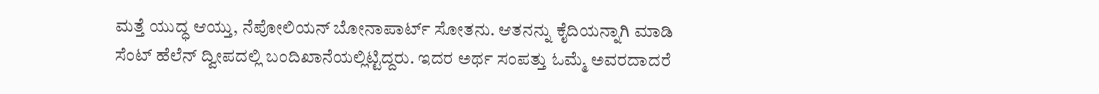ಮತ್ತೆ ಯುದ್ಧ ಆಯ್ತು, ನೆಪೋಲಿಯನ್ ಬೋನಾಪಾರ್ಟ್ ಸೋತನು. ಆತನನ್ನು ಕೈದಿಯನ್ನಾಗಿ ಮಾಡಿ ಸೆಂಟ್ ಹೆಲೆನ್ ದ್ವೀಪದಲ್ಲಿ ಬಂದಿಖಾನೆಯಲ್ಲಿಟ್ಟಿದ್ದರು. ಇದರ ಅರ್ಥ ಸಂಪತ್ತು ಓಮ್ಮೆ ಅವರದಾದರೆ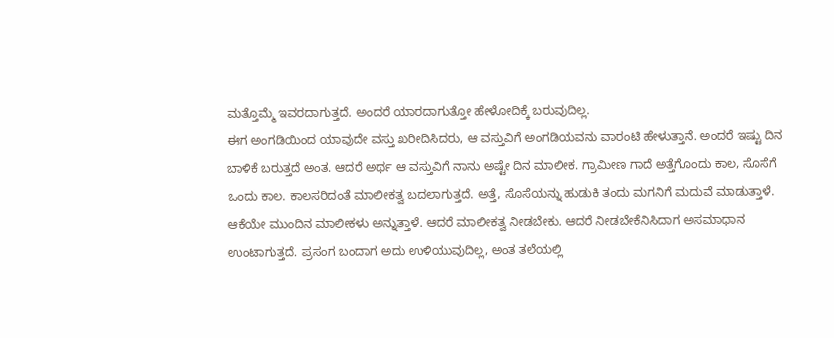ಮತ್ತೊಮ್ಮೆ ಇವರದಾಗುತ್ತದೆ. ಅಂದರೆ ಯಾರದಾಗುತ್ತೋ ಹೇಳೋದಿಕ್ಕೆ ಬರುವುದಿಲ್ಲ.
ಈಗ ಅಂಗಡಿಯಿಂದ ಯಾವುದೇ ವಸ್ತು ಖರೀದಿಸಿದರು, ಆ ವಸ್ತುವಿಗೆ ಅಂಗಡಿಯವನು ವಾರಂಟಿ ಹೇಳುತ್ತಾನೆ. ಅಂದರೆ ಇಷ್ಟು ದಿನ ಬಾಳಿಕೆ ಬರುತ್ತದೆ ಅಂತ. ಆದರೆ ಅರ್ಥ ಆ ವಸ್ತುವಿಗೆ ನಾನು ಅಷ್ಟೇ ದಿನ ಮಾಲೀಕ. ಗ್ರಾಮೀಣ ಗಾದೆ ಅತ್ತೆಗೊಂದು ಕಾಲ, ಸೊಸೆಗೆ ಒಂದು ಕಾಲ. ಕಾಲಸರಿದಂತೆ ಮಾಲೀಕತ್ವ ಬದಲಾಗುತ್ತದೆ. ಅತ್ತೆ, ಸೊಸೆಯನ್ನು ಹುಡುಕಿ ತಂದು ಮಗನಿಗೆ ಮದುವೆ ಮಾಡುತ್ತಾಳೆ. ಆಕೆಯೇ ಮುಂದಿನ ಮಾಲೀಕಳು ಅನ್ನುತ್ತಾಳೆ. ಆದರೆ ಮಾಲೀಕತ್ವ ನೀಡಬೇಕು. ಆದರೆ ನೀಡಬೇಕೆನಿಸಿದಾಗ ಅಸಮಾಧಾನ ಉಂಟಾಗುತ್ತದೆ. ಪ್ರಸಂಗ ಬಂದಾಗ ಅದು ಉಳಿಯುವುದಿಲ್ಲ, ಅಂತ ತಲೆಯಲ್ಲಿ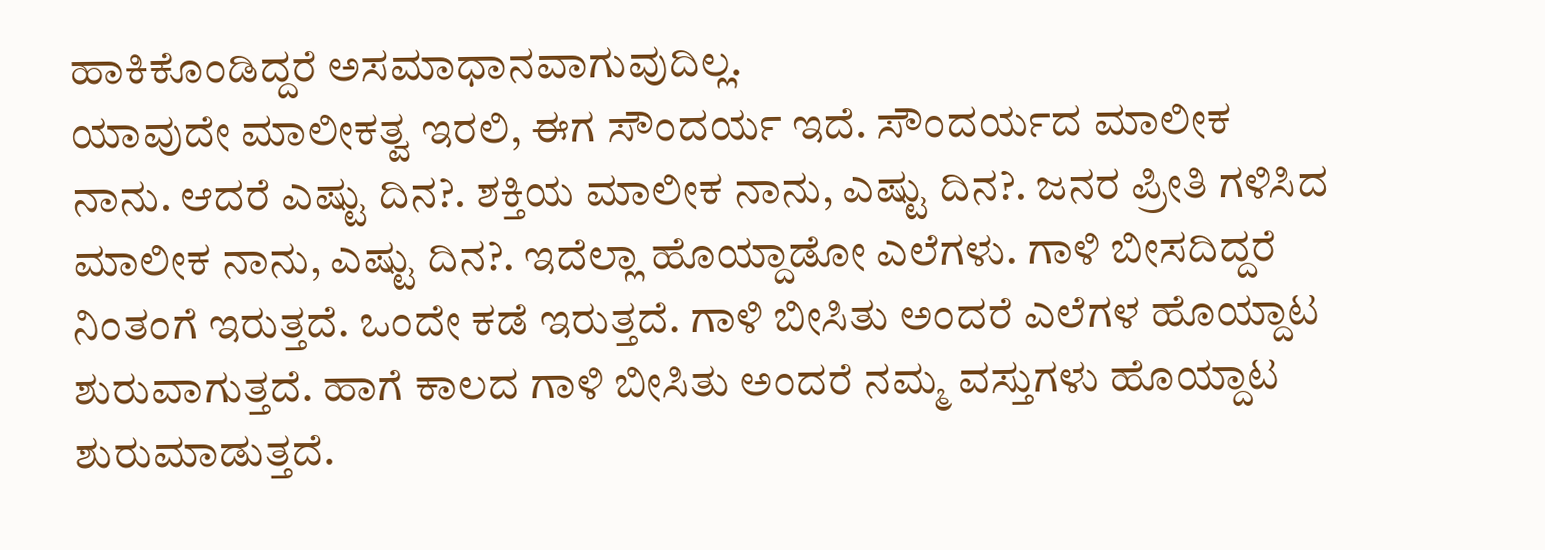ಹಾಕಿಕೊಂಡಿದ್ದರೆ ಅಸಮಾಧಾನವಾಗುವುದಿಲ್ಲ.
ಯಾವುದೇ ಮಾಲೀಕತ್ವ ಇರಲಿ, ಈಗ ಸೌಂದರ್ಯ ಇದೆ. ಸೌಂದರ್ಯದ ಮಾಲೀಕ ನಾನು. ಆದರೆ ಎಷ್ಟು ದಿನ?. ಶಕ್ತಿಯ ಮಾಲೀಕ ನಾನು, ಎಷ್ಟು ದಿನ?. ಜನರ ಪ್ರೀತಿ ಗಳಿಸಿದ ಮಾಲೀಕ ನಾನು, ಎಷ್ಟು ದಿನ?. ಇದೆಲ್ಲಾ ಹೊಯ್ದಾಡೋ ಎಲೆಗಳು. ಗಾಳಿ ಬೀಸದಿದ್ದರೆ ನಿಂತಂಗೆ ಇರುತ್ತದೆ. ಒಂದೇ ಕಡೆ ಇರುತ್ತದೆ. ಗಾಳಿ ಬೀಸಿತು ಅಂದರೆ ಎಲೆಗಳ ಹೊಯ್ದಾಟ ಶುರುವಾಗುತ್ತದೆ. ಹಾಗೆ ಕಾಲದ ಗಾಳಿ ಬೀಸಿತು ಅಂದರೆ ನಮ್ಮ ವಸ್ತುಗಳು ಹೊಯ್ದಾಟ ಶುರುಮಾಡುತ್ತದೆ.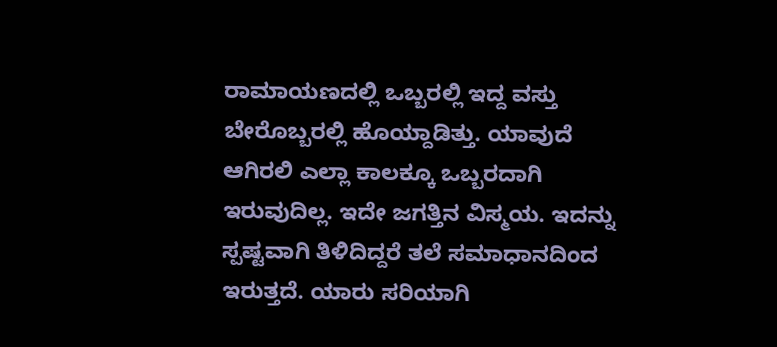ರಾಮಾಯಣದಲ್ಲಿ ಒಬ್ಬರಲ್ಲಿ ಇದ್ದ ವಸ್ತು ಬೇರೊಬ್ಬರಲ್ಲಿ ಹೊಯ್ದಾಡಿತ್ತು. ಯಾವುದೆ ಆಗಿರಲಿ ಎಲ್ಲಾ ಕಾಲಕ್ಕೂ ಒಬ್ಬರದಾಗಿ ಇರುವುದಿಲ್ಲ. ಇದೇ ಜಗತ್ತಿನ ವಿಸ್ಮಯ. ಇದನ್ನು ಸ್ಪಷ್ಟವಾಗಿ ತಿಳಿದಿದ್ದರೆ ತಲೆ ಸಮಾಧಾನದಿಂದ ಇರುತ್ತದೆ. ಯಾರು ಸರಿಯಾಗಿ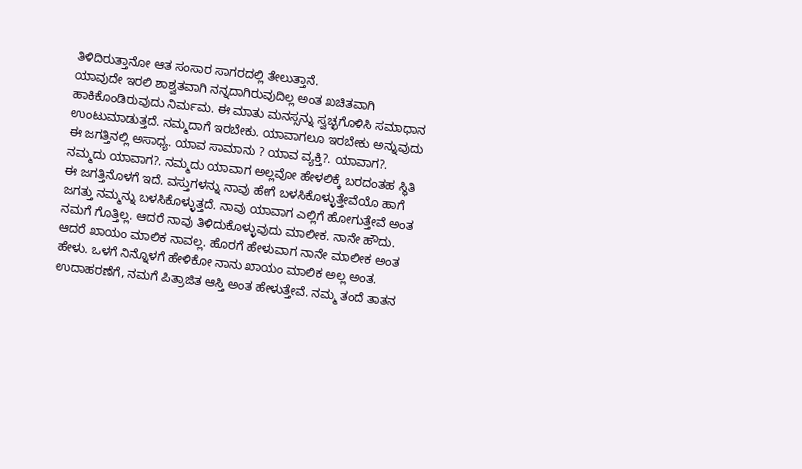ತಿಳಿದಿರುತ್ತಾನೋ ಆತ ಸಂಸಾರ ಸಾಗರದಲ್ಲಿ ತೇಲುತ್ತಾನೆ.
ಯಾವುದೇ ಇರಲಿ ಶಾಶ್ವತವಾಗಿ ನನ್ನದಾಗಿರುವುದಿಲ್ಲ ಅಂತ ಖಚಿತವಾಗಿ ಹಾಕಿಕೊಂಡಿರುವುದು ನಿರ್ಮಮ. ಈ ಮಾತು ಮನಸ್ಸನ್ನು ಸ್ವಚ್ಛಗೊಳಿಸಿ ಸಮಾಧಾನ ಉಂಟುಮಾಡುತ್ತದೆ. ನಮ್ಮದಾಗೆ ಇರಬೇಕು. ಯಾವಾಗಲೂ ಇರಬೇಕು ಅನ್ನುವುದು ಈ ಜಗತ್ತಿನಲ್ಲಿ ಅಸಾಧ್ಯ. ಯಾವ ಸಾಮಾನು ? ಯಾವ ವ್ಯಕ್ತಿ?. ಯಾವಾಗ?. ನಮ್ಮದು ಯಾವಾಗ?. ನಮ್ಮದು ಯಾವಾಗ ಅಲ್ಲವೋ ಹೇಳಲಿಕ್ಕೆ ಬರದಂತಹ ಸ್ಥಿತಿ ಈ ಜಗತ್ತಿನೊಳಗೆ ಇದೆ. ವಸ್ತುಗಳನ್ನು ನಾವು ಹೇಗೆ ಬಳಸಿಕೊಳ್ಳುತ್ತೇವೆಯೊ ಹಾಗೆ ಜಗತ್ತು ನಮ್ಮನ್ನು ಬಳಸಿಕೊಳ್ಳುತ್ತದೆ. ನಾವು ಯಾವಾಗ ಎಲ್ಲಿಗೆ ಹೋಗುತ್ತೇವೆ ಅಂತ ನಮಗೆ ಗೊತ್ತಿಲ್ಲ. ಆದರೆ ನಾವು ತಿಳಿದುಕೊಳ್ಳುವುದು ಮಾಲೀಕ. ನಾನೇ ಹೌದು. ಆದರೆ ಖಾಯಂ ಮಾಲಿಕ ನಾವಲ್ಲ. ಹೊರಗೆ ಹೇಳುವಾಗ ನಾನೇ ಮಾಲೀಕ ಅಂತ ಹೇಳು. ಒಳಗೆ ನಿನ್ನೊಳಗೆ ಹೇಳಿಕೋ ನಾನು ಖಾಯಂ ಮಾಲಿಕ ಅಲ್ಲ ಅಂತ. ಉದಾಹರಣೆಗೆ, ನಮಗೆ ಪಿತ್ರಾಜಿತ ಆಸ್ತಿ ಅಂತ ಹೇಳುತ್ತೇವೆ. ನಮ್ಮ ತಂದೆ ತಾತನ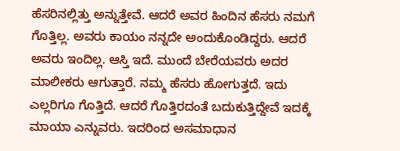ಹೆಸರಿನಲ್ಲಿತ್ತು ಅನ್ನುತ್ತೇವೆ. ಆದರೆ ಅವರ ಹಿಂದಿನ ಹೆಸರು ನಮಗೆ ಗೊತ್ತಿಲ್ಲ. ಅವರು ಕಾಯಂ ನನ್ನದೇ ಅಂದುಕೊಂಡಿದ್ದರು. ಆದರೆ ಅವರು ಇಂದಿಲ್ಲ. ಆಸ್ತಿ ಇದೆ. ಮುಂದೆ ಬೇರೆಯವರು ಅದರ ಮಾಲೀಕರು ಆಗುತ್ತಾರೆ. ನಮ್ಮ ಹೆಸರು ಹೋಗುತ್ತದೆ. ಇದು ಎಲ್ಲರಿಗೂ ಗೊತ್ತಿದೆ. ಆದರೆ ಗೊತ್ತಿರದಂತೆ ಬದುಕುತ್ತಿದ್ದೇವೆ ಇದಕ್ಕೆ ಮಾಯಾ ಎನ್ನುವರು. ಇದರಿಂದ ಅಸಮಾಧಾನ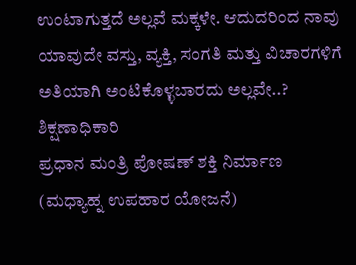ಉಂಟಾಗುತ್ತದೆ ಅಲ್ಲವೆ ಮಕ್ಕಳೇ. ಆದುದರಿಂದ ನಾವು ಯಾವುದೇ ವಸ್ತು, ವ್ಯಕ್ತಿ, ಸಂಗತಿ ಮತ್ತು ವಿಚಾರಗಳಿಗೆ ಅತಿಯಾಗಿ ಅಂಟಿಕೊಳ್ಳಬಾರದು ಅಲ್ಲವೇ..?
ಶಿಕ್ಷಣಾಧಿಕಾರಿ
ಪ್ರಧಾನ ಮಂತ್ರಿ ಪೋಷಣ್ ಶಕ್ತಿ ನಿರ್ಮಾಣ
(ಮಧ್ಯಾಹ್ನ ಉಪಹಾರ ಯೋಜನೆ)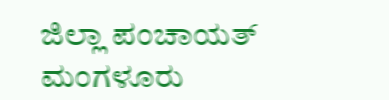ಜಿಲ್ಲಾ ಪಂಚಾಯತ್ ಮಂಗಳೂರು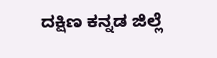ದಕ್ಷಿಣ ಕನ್ನಡ ಜಿಲ್ಲೆ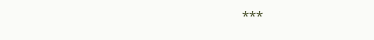***